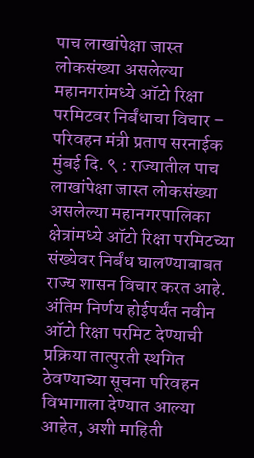पाच लाखांपेक्षा जास्त लोकसंख्या असलेल्या महानगरांमध्ये ऑटो रिक्षा परमिटवर निर्बंधाचा विचार – परिवहन मंत्री प्रताप सरनाईक
मुंबई दि. ९ : राज्यातील पाच लाखांपेक्षा जास्त लोकसंख्या असलेल्या महानगरपालिका क्षेत्रांमध्ये ऑटो रिक्षा परमिटच्या संख्येवर निर्बंध घालण्याबाबत राज्य शासन विचार करत आहे. अंतिम निर्णय होईपर्यंत नवीन ऑटो रिक्षा परमिट देण्याची प्रक्रिया तात्पुरती स्थगित ठेवण्याच्या सूचना परिवहन विभागाला देण्यात आल्या आहेत, अशी माहिती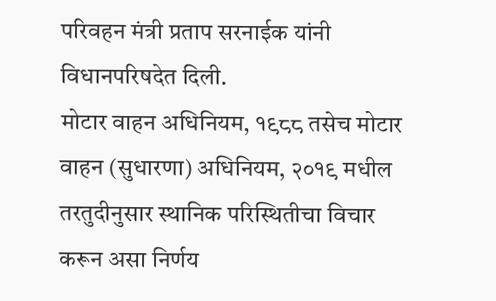परिवहन मंत्री प्रताप सरनाईक यांनी विधानपरिषदेत दिली.
मोटार वाहन अधिनियम, १९८८ तसेच मोटार वाहन (सुधारणा) अधिनियम, २०१९ मधील तरतुदीनुसार स्थानिक परिस्थितीचा विचार करून असा निर्णय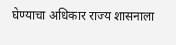घेण्याचा अधिकार राज्य शासनाला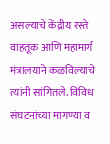असल्याचे केंद्रीय रस्ते वाहतूक आणि महामार्ग मंत्रालयाने कळविल्याचे त्यांनी सांगितले. विविध संघटनांच्या मागण्या व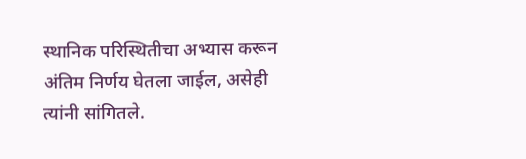स्थानिक परिस्थितीचा अभ्यास करून अंतिम निर्णय घेतला जाईल, असेही त्यांनी सांगितले.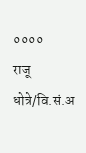००००
राजू धोत्रे/वि.सं.अ